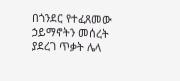በጎንደር የተፈጸመው ኃይማኖትን መሰረት ያደረገ ጥቃት ሌላ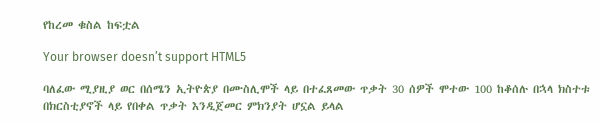የከረመ ቁስል ከፍቷል

Your browser doesn’t support HTML5

ባለፈው ሚያዚያ ወር በሰሜን ኢትዮጵያ በሙስሊሞች ላይ በተፈጸመው ጥቃት 30 ሰዎች ሞተው 100 ከቆሰሉ በኋላ ክስተቱ በክርስቲያኖች ላይ የበቀል ጥቃት እንዲጀመር ምክንያት ሆኗል ይላል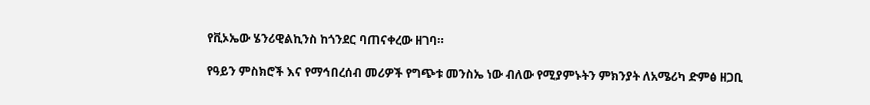የቪኦኤው ሄንሪዊልኪንስ ከጎንደር ባጠናቀረው ዘገባ።

የዓይን ምስክሮች እና የማኅበረሰብ መሪዎች የግጭቱ መንስኤ ነው ብለው የሚያምኑትን ምክንያት ለአሜሪካ ድምፅ ዘጋቢ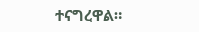ተናግረዋል።